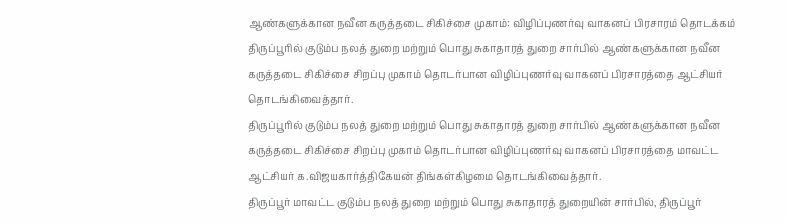ஆண்களுக்கான நவீன கருத்தடை சிகிச்சை முகாம்: விழிப்புணர்வு வாகனப் பிரசாரம் தொடக்கம்
திருப்பூரில் குடும்ப நலத் துறை மற்றும் பொது சுகாதாரத் துறை சார்பில் ஆண்களுக்கான நவீன கருத்தடை சிகிச்சை சிறப்பு முகாம் தொடர்பான விழிப்புணர்வு வாகனப் பிரசாரத்தை ஆட்சியர் தொடங்கிவைத்தார்.
திருப்பூரில் குடும்ப நலத் துறை மற்றும் பொது சுகாதாரத் துறை சார்பில் ஆண்களுக்கான நவீன கருத்தடை சிகிச்சை சிறப்பு முகாம் தொடர்பான விழிப்புணர்வு வாகனப் பிரசாரத்தை மாவட்ட ஆட்சியர் க.விஜயகார்த்திகேயன் திங்கள்கிழமை தொடங்கிவைத்தார்.
திருப்பூர் மாவட்ட குடும்ப நலத் துறை மற்றும் பொது சுகாதாரத் துறையின் சார்பில், திருப்பூர்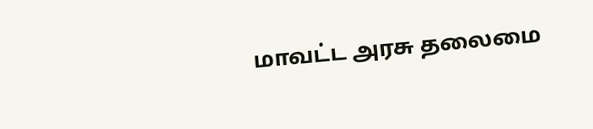மாவட்ட அரசு தலைமை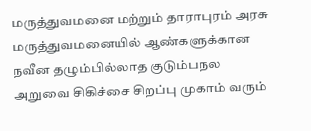மருத்துவமனை மற்றும் தாராபுரம் அரசு மருத்துவமனையில் ஆண்களுக்கான நவீன தழும்பில்லாத குடும்பநல அறுவை சிகிச்சை சிறப்பு முகாம் வரும்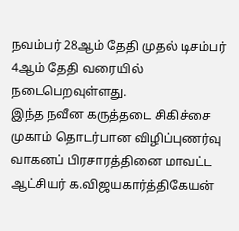நவம்பர் 28ஆம் தேதி முதல் டிசம்பர் 4ஆம் தேதி வரையில் நடைபெறவுள்ளது.
இந்த நவீன கருத்தடை சிகிச்சை முகாம் தொடர்பான விழிப்புணர்வு வாகனப் பிரசாரத்தினை மாவட்ட ஆட்சியர் க.விஜயகார்த்திகேயன்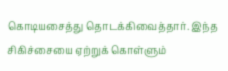கொடியசைத்து தொடக்கிவைத்தார். இந்த சிகிச்சையை ஏற்றுக் கொள்ளும்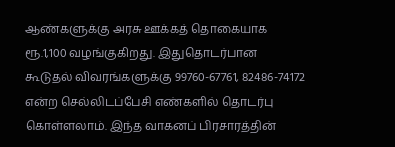ஆண்களுக்கு அரசு ஊக்கத் தொகையாக ரூ.1,100 வழங்குகிறது. இதுதொடர்பான கூடுதல் விவரங்களுக்கு 99760-67761, 82486-74172 என்ற செல்லிடப்பேசி எண்களில் தொடர்பு கொள்ளலாம். இந்த வாகனப் பிரசாரத்தின்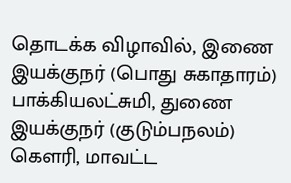தொடக்க விழாவில், இணை இயக்குநர் (பொது சுகாதாரம்) பாக்கியலட்சுமி, துணை இயக்குநர் (குடும்பநலம்) கௌரி, மாவட்ட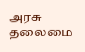அரசு தலைமை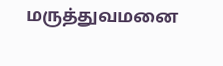மருத்துவமனை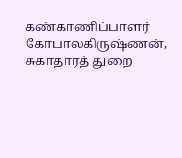கண்காணிப்பாளர் கோபாலகிருஷ்ணன், சுகாதாரத் துறை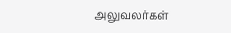அலுவலர்கள்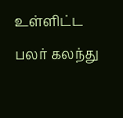உள்ளிட்ட பலர் கலந்து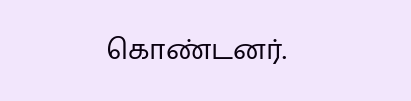கொண்டனர்.